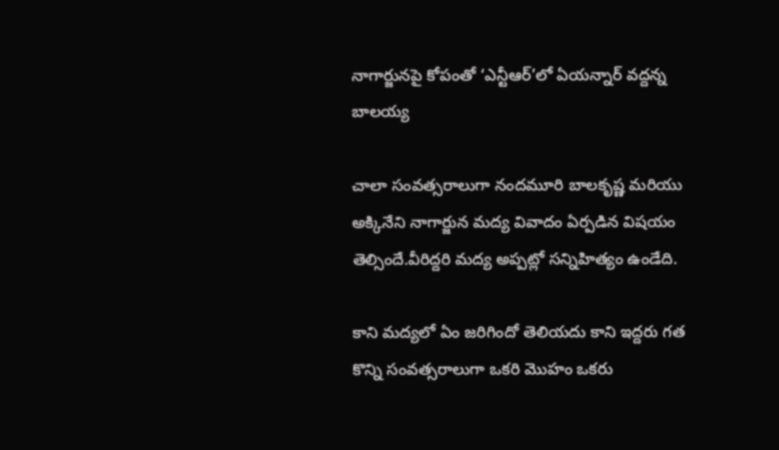నాగార్జునపై కోపంతో ‘ఎన్టీఆర్‌’లో ఏయన్నార్‌ వద్దన్న బాలయ్య

చాలా సంవత్సరాలుగా నందమూరి బాలకృష్ణ మరియు అక్కినేని నాగార్జున మద్య వివాదం ఏర్పడిన విషయం తెల్సిందే.వీరిద్దరి మద్య అప్పట్లో సన్నిహిత్యం ఉండేది.

కాని మద్యలో ఏం జరిగిందో తెలియదు కాని ఇద్దరు గత కొన్ని సంవత్సరాలుగా ఒకరి మొహం ఒకరు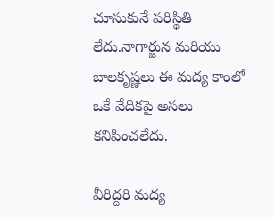చూసుకునే పరిస్థితి లేదు.నాగార్జున మరియు బాలకృష్ణలు ఈ మద్య కాంలో ఒకే వేదికపై అసలు కనిపించలేదు.

వీరిద్దరి మద్య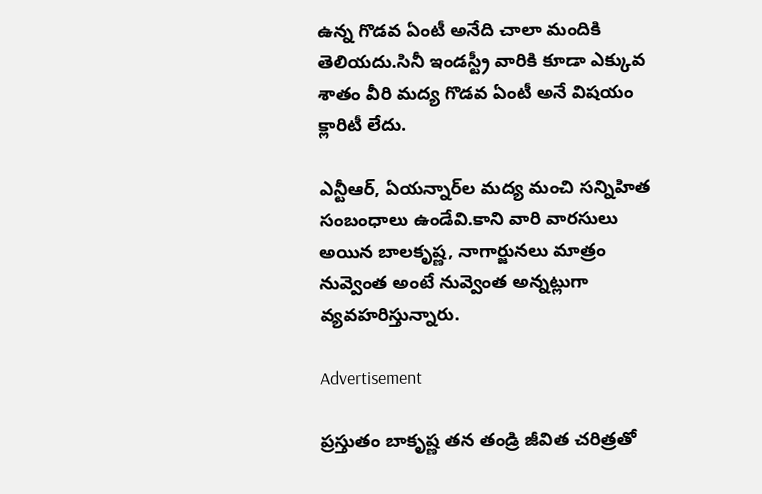ఉన్న గొడవ ఏంటీ అనేది చాలా మందికి తెలియదు.సినీ ఇండస్ట్రీ వారికి కూడా ఎక్కువ శాతం వీరి మద్య గొడవ ఏంటీ అనే విషయం క్లారిటీ లేదు.

ఎన్టీఆర్‌, ఏయన్నార్‌ల మద్య మంచి సన్నిహిత సంబంధాలు ఉండేవి.కాని వారి వారసులు అయిన బాలకృష్ణ, నాగార్జునలు మాత్రం నువ్వెంత అంటే నువ్వెంత అన్నట్లుగా వ్యవహరిస్తున్నారు.

Advertisement

ప్రస్తుతం బాకృష్ణ తన తండ్రి జీవిత చరిత్రతో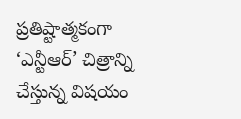ప్రతిష్టాత్మకంగా ‘ఎన్టీఆర్‌’ చిత్రాన్ని చేస్తున్న విషయం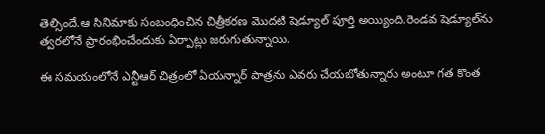తెల్సిందే.ఆ సినిమాకు సంబంధించిన చిత్రీకరణ మొదటి షెడ్యూల్‌ పూర్తి అయ్యింది.రెండవ షెడ్యూల్‌ను త్వరలోనే ప్రారంభించేందుకు ఏర్పాట్లు జరుగుతున్నాయి.

ఈ సమయంలోనే ఎన్టీఆర్‌ చిత్రంలో ఏయన్నార్‌ పాత్రను ఎవరు చేయబోతున్నారు అంటూ గత కొంత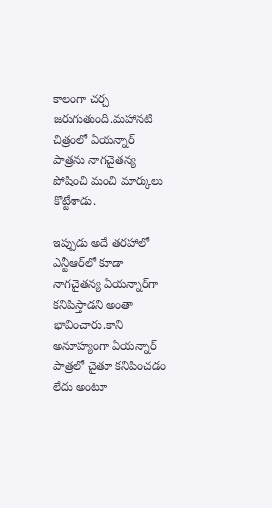కాలంగా చర్చ జరుగుతుంది.మహానటి చిత్రంలో ఏయన్నార్‌ పాత్రను నాగచైతన్య పోషించి మంచి మార్కులు కొట్టేశాడు.

ఇప్పుడు అదే తరహాలో ఎన్టీఆర్‌లో కూడా నాగచైతన్య ఏయన్నార్‌గా కనిపిస్తాడని అంతా భావించారు.కాని అనూహ్యంగా ఏయన్నార్‌ పాత్రలో చైతూ కనిపించడం లేదు అంటూ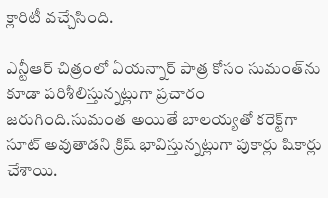క్లారిటీ వచ్చేసింది.

ఎన్టీఆర్‌ చిత్రంలో ఏయన్నార్‌ పాత్ర కోసం సుమంత్‌ను కూడా పరిశీలిస్తున్నట్లుగా ప్రచారం జరుగింది.సుమంత అయితే బాలయ్యతో కరెక్ట్‌గా సూట్‌ అవుతాడని క్రిష్‌ భావిస్తున్నట్లుగా పుకార్లు షికార్లు చేశాయి.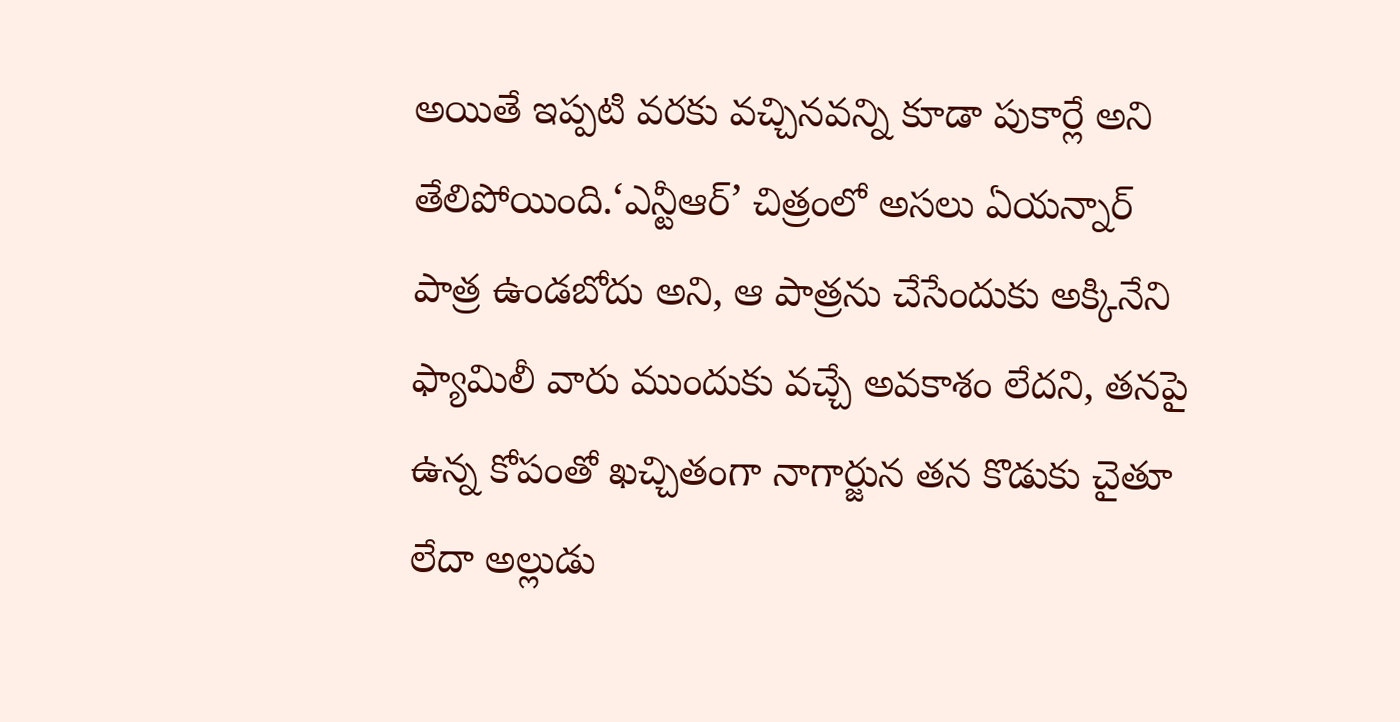అయితే ఇప్పటి వరకు వచ్చినవన్ని కూడా పుకార్లే అని తేలిపోయింది.‘ఎన్టీఆర్‌’ చిత్రంలో అసలు ఏయన్నార్‌ పాత్ర ఉండబోదు అని, ఆ పాత్రను చేసేందుకు అక్కినేని ఫ్యామిలీ వారు ముందుకు వచ్చే అవకాశం లేదని, తనపై ఉన్న కోపంతో ఖచ్చితంగా నాగార్జున తన కొడుకు చైతూ లేదా అల్లుడు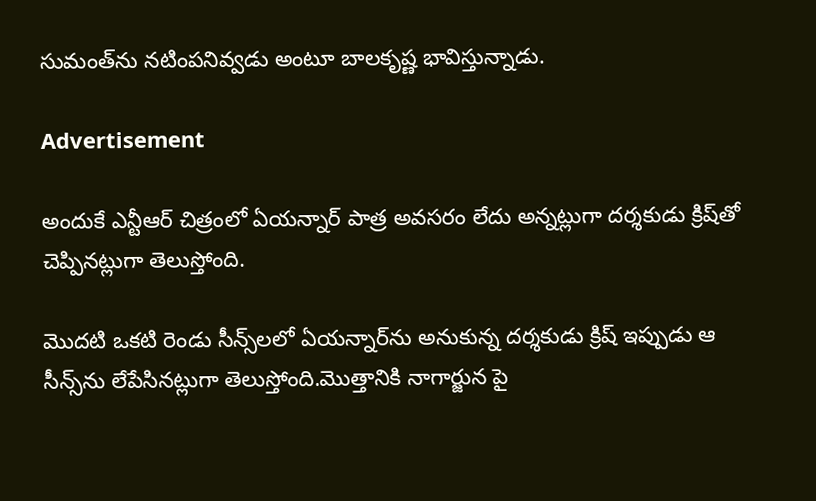సుమంత్‌ను నటింపనివ్వడు అంటూ బాలకృష్ణ భావిస్తున్నాడు.

Advertisement

అందుకే ఎన్టీఆర్‌ చిత్రంలో ఏయన్నార్‌ పాత్ర అవసరం లేదు అన్నట్లుగా దర్శకుడు క్రిష్‌తో చెప్పినట్లుగా తెలుస్తోంది.

మొదటి ఒకటి రెండు సీన్స్‌లలో ఏయన్నార్‌ను అనుకున్న దర్శకుడు క్రిష్‌ ఇప్పుడు ఆ సీన్స్‌ను లేపేసినట్లుగా తెలుస్తోంది.మొత్తానికి నాగార్జున పై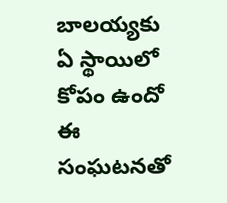బాలయ్యకు ఏ స్థాయిలో కోపం ఉందో ఈ సంఘటనతో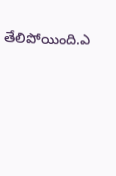తేలిపోయింది.ఎ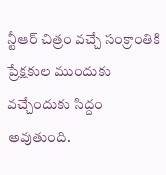న్టీఆర్‌ చిత్రం వచ్చే సంక్రాంతికి ప్రేక్షకుల ముందుకు వచ్చేందుకు సిద్దం అవుతుంది.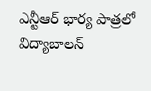ఎన్టీఆర్‌ భార్య పాత్రలో విద్యాబాలన్‌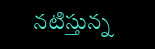నటిస్తున్న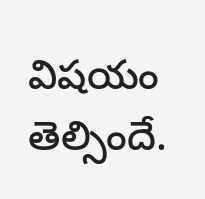విషయం తెల్సిందే.